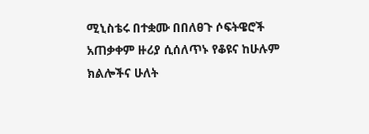ሚኒስቴሩ በተቋሙ በበለፀጉ ሶፍትዌሮች አጠቃቀም ዙሪያ ሲሰለጥኑ የቆዩና ከሁሉም ክልሎችና ሁለት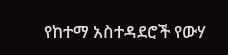የከተማ አስተዳደሮች የውሃ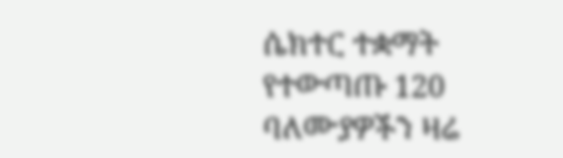ሴክተር ተቋማት የተውጣጡ 120 ባለሙያዎችን ዛሬ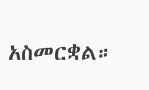አስመርቋል።